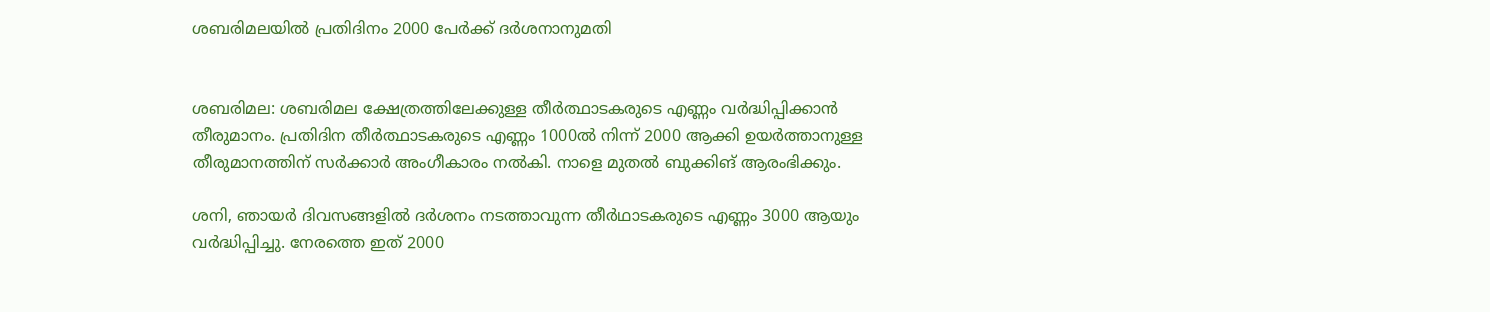ശബരിമലയില്‍ പ്രതിദിനം 2000 പേര്‍ക്ക് ദര്‍ശനാനുമതി


ശബരിമല: ശബരിമല ക്ഷേത്രത്തിലേക്കുള്ള തീർത്ഥാടകരുടെ എണ്ണം വർദ്ധിപ്പിക്കാൻ തീരുമാനം. പ്രതിദിന തീർത്ഥാടകരുടെ എണ്ണം 1000ൽ നിന്ന് 2000 ആക്കി ഉയർത്താനുള്ള തീരുമാനത്തിന് സർക്കാർ അംഗീകാരം നൽകി. നാളെ മുതൽ ബുക്കിങ് ആരംഭിക്കും.

ശനി, ഞായർ ദിവസങ്ങളിൽ ദർശനം നടത്താവുന്ന തീർഥാടകരുടെ എണ്ണം 3000 ആയും വർദ്ധിപ്പിച്ചു. നേരത്തെ ഇത് 2000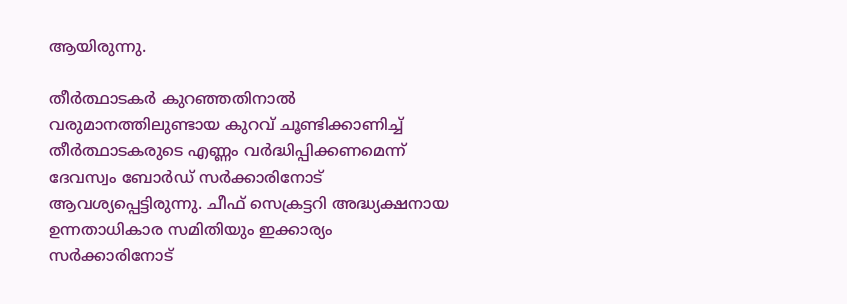ആയിരുന്നു.

തീർത്ഥാടകർ കുറഞ്ഞതിനാൽ വരുമാനത്തിലുണ്ടായ കുറവ് ചൂണ്ടിക്കാണിച്ച് തീർത്ഥാടകരുടെ എണ്ണം വർദ്ധിപ്പിക്കണമെന്ന് ദേവസ്വം ബോർഡ് സർക്കാരിനോട് ആവശ്യപ്പെട്ടിരുന്നു. ചീഫ് സെക്രട്ടറി അദ്ധ്യക്ഷനായ ഉന്നതാധികാര സമിതിയും ഇക്കാര്യം സർക്കാരിനോട്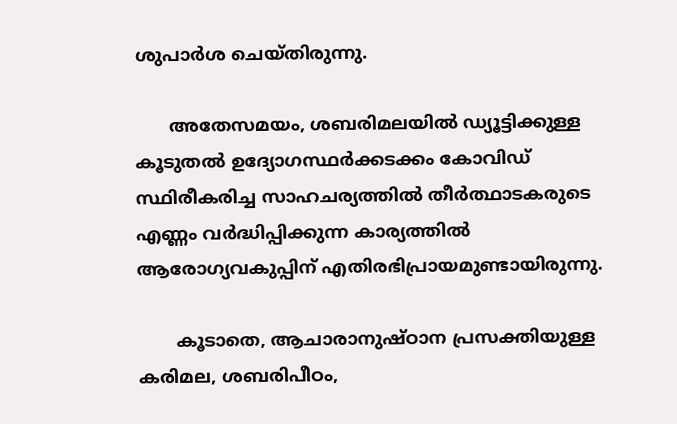ശുപാർശ ചെയ്തിരുന്നു.

      അതേസമയം, ശബരിമലയിൽ ഡ്യൂട്ടിക്കുള്ള കൂടുതൽ ഉദ്യോഗസ്ഥർക്കടക്കം കോവിഡ് സ്ഥിരീകരിച്ച സാഹചര്യത്തിൽ തീർത്ഥാടകരുടെ എണ്ണം വർദ്ധിപ്പിക്കുന്ന കാര്യത്തിൽ ആരോഗ്യവകുപ്പിന് എതിരഭിപ്രായമുണ്ടായിരുന്നു.

       കൂടാതെ, ആചാരാനുഷ്ഠാന പ്രസക്തിയുള്ള കരിമല, ശബരിപീഠം,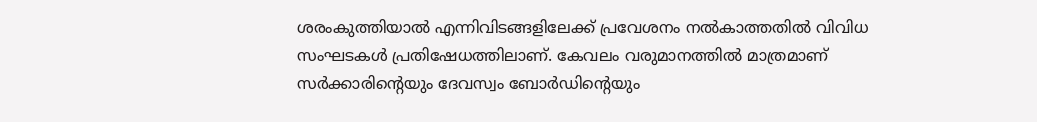ശരംകുത്തിയാൽ എന്നിവിടങ്ങളിലേക്ക് പ്രവേശനം നൽകാത്തതിൽ വിവിധ സംഘടകൾ പ്രതിഷേധത്തിലാണ്. കേവലം വരുമാനത്തിൽ മാത്രമാണ് സർക്കാരിൻ്റെയും ദേവസ്വം ബോർഡിന്റെയും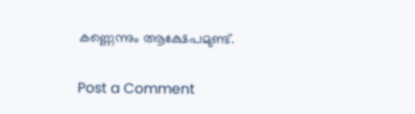കണ്ണെന്നും ആക്ഷേപമുണ്ട്.


Post a Comment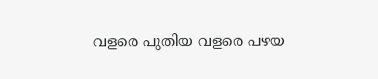വളരെ പുതിയ വളരെ പഴയ